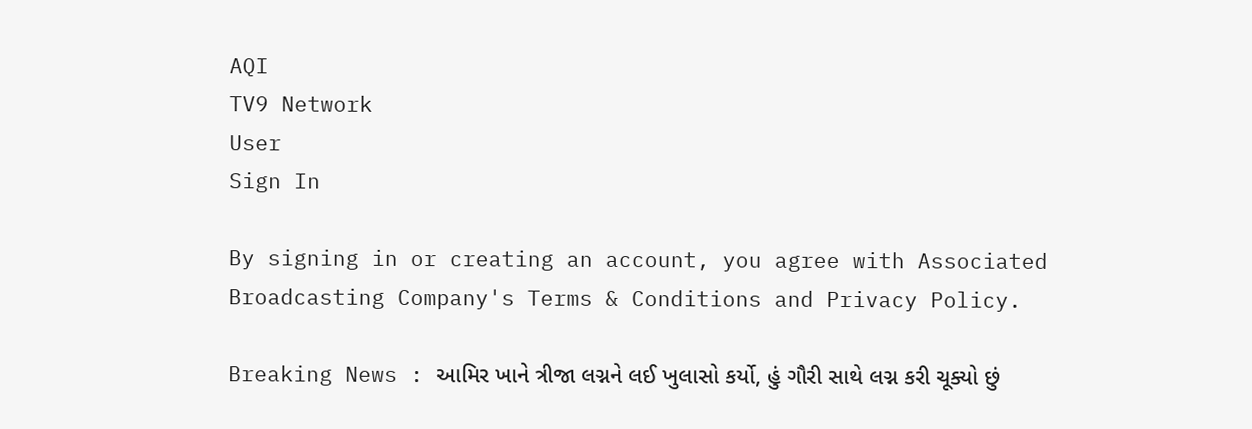AQI
TV9 Network
User
Sign In

By signing in or creating an account, you agree with Associated Broadcasting Company's Terms & Conditions and Privacy Policy.

Breaking News : આમિર ખાને ત્રીજા લગ્નને લઈ ખુલાસો કર્યો, હું ગૌરી સાથે લગ્ન કરી ચૂક્યો છું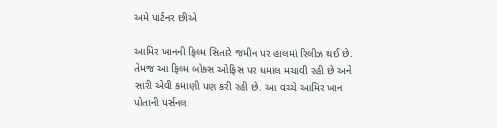અમે પાર્ટનર છીએ

આમિર ખાનની ફિલ્મ સિતારે જમીન પર હાલમાં રિલીઝ થઈ છે. તેમજ આ ફિલ્મ બોક્સ ઓફિસ પર ધમાલ મચાવી રહી છે અને સારી એવી કમાણી પણ કરી રહી છે. આ વચ્ચે આમિર ખાન પોતાની પર્સનલ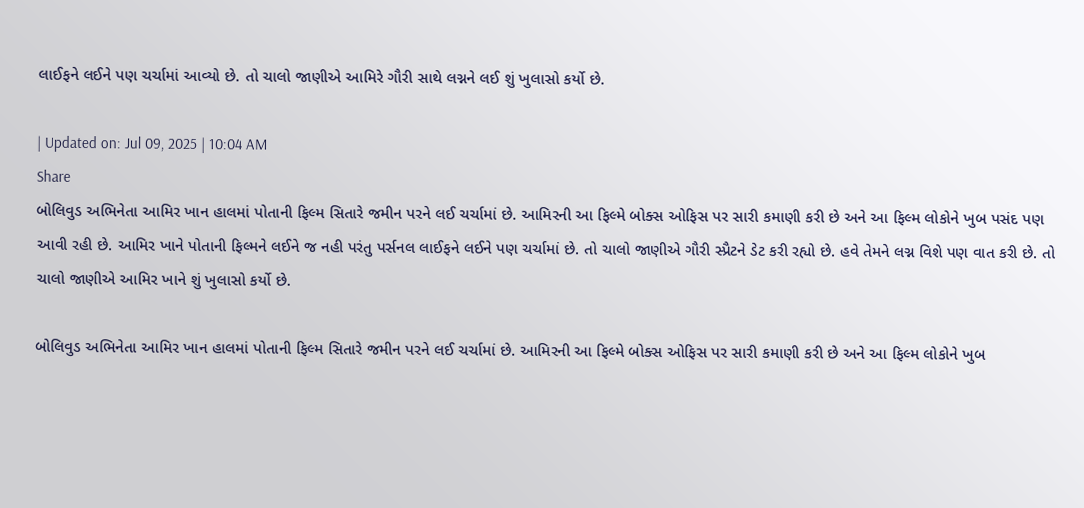લાઈફને લઈને પણ ચર્ચામાં આવ્યો છે. તો ચાલો જાણીએ આમિરે ગૌરી સાથે લગ્નને લઈ શું ખુલાસો કર્યો છે.

| Updated on: Jul 09, 2025 | 10:04 AM
Share
બોલિવુડ અભિનેતા આમિર ખાન હાલમાં પોતાની ફિલ્મ સિતારે જમીન પરને લઈ ચર્ચામાં છે. આમિરની આ ફિલ્મે બોક્સ ઓફિસ પર સારી કમાણી કરી છે અને આ ફિલ્મ લોકોને ખુબ પસંદ પણ આવી રહી છે. આમિર ખાને પોતાની ફિલ્મને લઈને જ નહી પરંતુ પર્સનલ લાઈફને લઈને પણ ચર્ચામાં છે. તો ચાલો જાણીએ ગૌરી સ્પ્રૈટને ડેટ કરી રહ્યો છે. હવે તેમને લગ્ન વિશે પણ વાત કરી છે. તો ચાલો જાણીએ આમિર ખાને શું ખુલાસો કર્યો છે.

બોલિવુડ અભિનેતા આમિર ખાન હાલમાં પોતાની ફિલ્મ સિતારે જમીન પરને લઈ ચર્ચામાં છે. આમિરની આ ફિલ્મે બોક્સ ઓફિસ પર સારી કમાણી કરી છે અને આ ફિલ્મ લોકોને ખુબ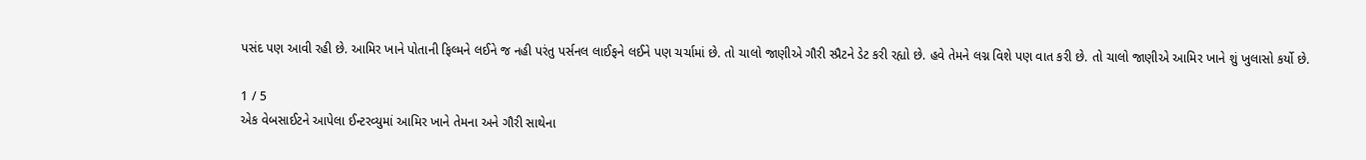પસંદ પણ આવી રહી છે. આમિર ખાને પોતાની ફિલ્મને લઈને જ નહી પરંતુ પર્સનલ લાઈફને લઈને પણ ચર્ચામાં છે. તો ચાલો જાણીએ ગૌરી સ્પ્રૈટને ડેટ કરી રહ્યો છે. હવે તેમને લગ્ન વિશે પણ વાત કરી છે. તો ચાલો જાણીએ આમિર ખાને શું ખુલાસો કર્યો છે.

1 / 5
એક વેબસાઈટને આપેલા ઈન્ટરવ્યુમાં આમિર ખાને તેમના અને ગૌરી સાથેના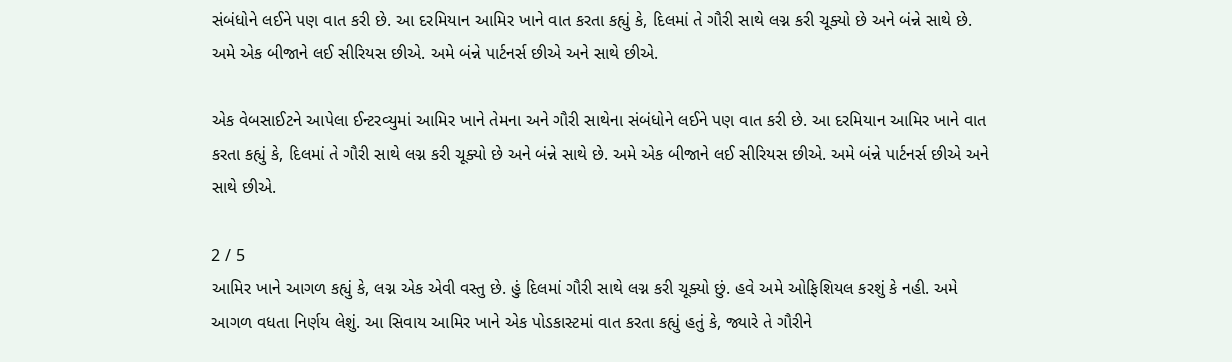સંબંધોને લઈને પણ વાત કરી છે. આ દરમિયાન આમિર ખાને વાત કરતા કહ્યું કે, દિલમાં તે ગૌરી સાથે લગ્ન કરી ચૂક્યો છે અને બંન્ને સાથે છે. અમે એક બીજાને લઈ સીરિયસ છીએ. અમે બંન્ને પાર્ટનર્સ છીએ અને સાથે છીએ.

એક વેબસાઈટને આપેલા ઈન્ટરવ્યુમાં આમિર ખાને તેમના અને ગૌરી સાથેના સંબંધોને લઈને પણ વાત કરી છે. આ દરમિયાન આમિર ખાને વાત કરતા કહ્યું કે, દિલમાં તે ગૌરી સાથે લગ્ન કરી ચૂક્યો છે અને બંન્ને સાથે છે. અમે એક બીજાને લઈ સીરિયસ છીએ. અમે બંન્ને પાર્ટનર્સ છીએ અને સાથે છીએ.

2 / 5
આમિર ખાને આગળ કહ્યું કે, લગ્ન એક એવી વસ્તુ છે. હું દિલમાં ગૌરી સાથે લગ્ન કરી ચૂક્યો છું. હવે અમે ઓફિશિયલ કરશું કે નહી. અમે આગળ વધતા નિર્ણય લેશું. આ સિવાય આમિર ખાને એક પોડકાસ્ટમાં વાત કરતા કહ્યું હતું કે, જ્યારે તે ગૌરીને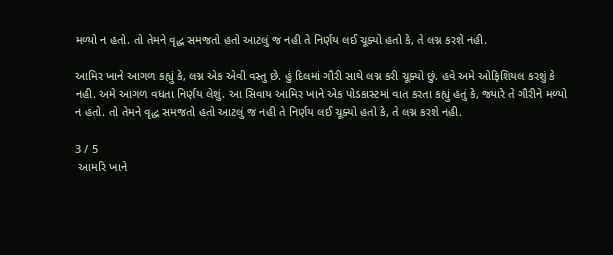મળ્યો ન હતો. તો તેમને વૃદ્ધ સમજતો હતો આટલું જ નહી તે નિર્ણય લઈ ચૂક્યો હતો કે, તે લગ્ન કરશે નહી.

આમિર ખાને આગળ કહ્યું કે, લગ્ન એક એવી વસ્તુ છે. હું દિલમાં ગૌરી સાથે લગ્ન કરી ચૂક્યો છું. હવે અમે ઓફિશિયલ કરશું કે નહી. અમે આગળ વધતા નિર્ણય લેશું. આ સિવાય આમિર ખાને એક પોડકાસ્ટમાં વાત કરતા કહ્યું હતું કે, જ્યારે તે ગૌરીને મળ્યો ન હતો. તો તેમને વૃદ્ધ સમજતો હતો આટલું જ નહી તે નિર્ણય લઈ ચૂક્યો હતો કે, તે લગ્ન કરશે નહી.

3 / 5
 આમરિ ખાને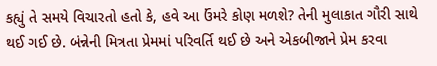કહ્યું તે સમયે વિચારતો હતો કે, હવે આ ઉંમરે કોણ મળશે? તેની મુલાકાત ગૌરી સાથે થઈ ગઈ છે. બંન્નેની મિત્રતા પ્રેમમાં પરિવર્તિ થઈ છે અને એકબીજાને પ્રેમ કરવા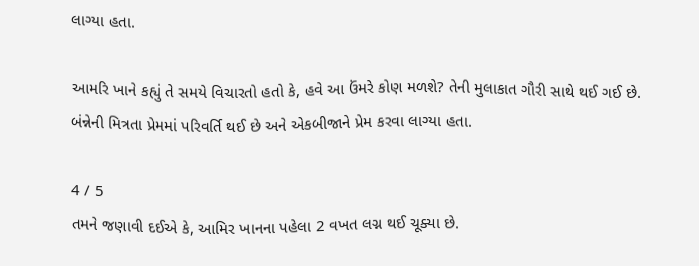લાગ્યા હતા.

આમરિ ખાને કહ્યું તે સમયે વિચારતો હતો કે, હવે આ ઉંમરે કોણ મળશે? તેની મુલાકાત ગૌરી સાથે થઈ ગઈ છે. બંન્નેની મિત્રતા પ્રેમમાં પરિવર્તિ થઈ છે અને એકબીજાને પ્રેમ કરવા લાગ્યા હતા.

4 / 5
તમને જણાવી દઈએ કે, આમિર ખાનના પહેલા 2 વખત લગ્ન થઈ ચૂક્યા છે.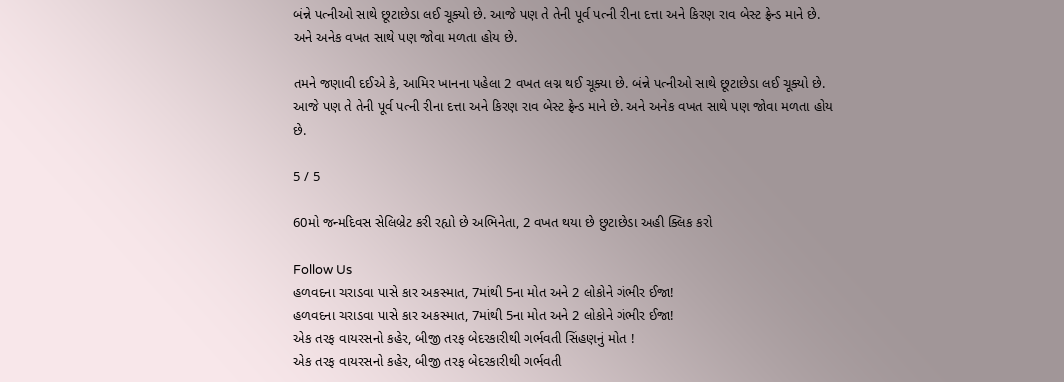બંન્ને પત્નીઓ સાથે છૂટાછેડા લઈ ચૂક્યો છે. આજે પણ તે તેની પૂર્વ પત્ની રીના દત્તા અને કિરણ રાવ બેસ્ટ ફ્રેન્ડ માને છે. અને અનેક વખત સાથે પણ જોવા મળતા હોય છે.

તમને જણાવી દઈએ કે, આમિર ખાનના પહેલા 2 વખત લગ્ન થઈ ચૂક્યા છે. બંન્ને પત્નીઓ સાથે છૂટાછેડા લઈ ચૂક્યો છે. આજે પણ તે તેની પૂર્વ પત્ની રીના દત્તા અને કિરણ રાવ બેસ્ટ ફ્રેન્ડ માને છે. અને અનેક વખત સાથે પણ જોવા મળતા હોય છે.

5 / 5

60મો જન્મદિવસ સેલિબ્રેટ કરી રહ્યો છે અભિનેતા, 2 વખત થયા છે છુટાછેડા અહી ક્લિક કરો

Follow Us
હળવદના ચરાડવા પાસે કાર અકસ્માત, 7માંથી 5ના મોત અને 2 લોકોને ગંભીર ઈજા!
હળવદના ચરાડવા પાસે કાર અકસ્માત, 7માંથી 5ના મોત અને 2 લોકોને ગંભીર ઈજા!
એક તરફ વાયરસનો કહેર, બીજી તરફ બેદરકારીથી ગર્ભવતી સિંહણનું મોત !
એક તરફ વાયરસનો કહેર, બીજી તરફ બેદરકારીથી ગર્ભવતી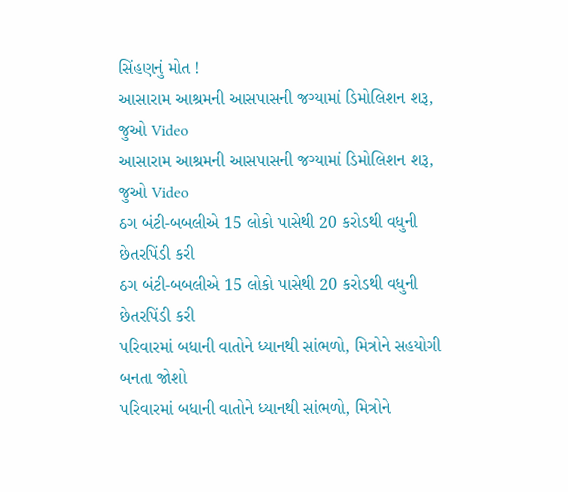સિંહણનું મોત !
આસારામ આશ્રમની આસપાસની જગ્યામાં ડિમોલિશન શરૂ, જુઓ Video
આસારામ આશ્રમની આસપાસની જગ્યામાં ડિમોલિશન શરૂ, જુઓ Video
ઠગ બંટી-બબલીએ 15 લોકો પાસેથી 20 કરોડથી વધુની છેતરપિંડી કરી
ઠગ બંટી-બબલીએ 15 લોકો પાસેથી 20 કરોડથી વધુની છેતરપિંડી કરી
પરિવારમાં બધાની વાતોને ધ્યાનથી સાંભળો, મિત્રોને સહયોગી બનતા જોશો
પરિવારમાં બધાની વાતોને ધ્યાનથી સાંભળો, મિત્રોને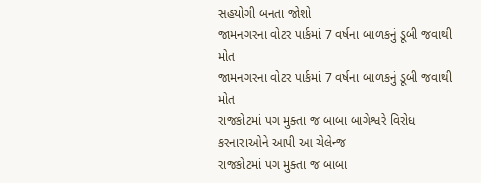સહયોગી બનતા જોશો
જામનગરના વોટર પાર્કમાં 7 વર્ષના બાળકનું ડૂબી જવાથી મોત
જામનગરના વોટર પાર્કમાં 7 વર્ષના બાળકનું ડૂબી જવાથી મોત
રાજકોટમાં પગ મુક્તા જ બાબા બાગેશ્વરે વિરોધ કરનારાઓને આપી આ ચેલેન્જ
રાજકોટમાં પગ મુક્તા જ બાબા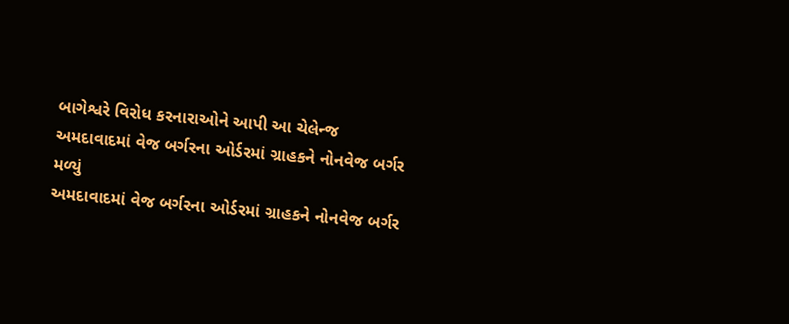બાગેશ્વરે વિરોધ કરનારાઓને આપી આ ચેલેન્જ
અમદાવાદમાં વેજ બર્ગરના ઓર્ડરમાં ગ્રાહકને નોનવેજ બર્ગર મળ્યું
અમદાવાદમાં વેજ બર્ગરના ઓર્ડરમાં ગ્રાહકને નોનવેજ બર્ગર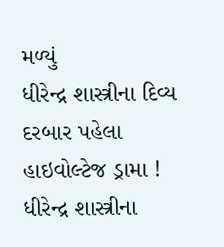મળ્યું
ધીરેન્દ્ર શાસ્ત્રીના દિવ્ય દરબાર પહેલા હાઇવોલ્ટેજ ડ્રામા !
ધીરેન્દ્ર શાસ્ત્રીના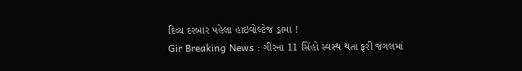દિવ્ય દરબાર પહેલા હાઇવોલ્ટેજ ડ્રામા !
Gir Breaking News : ગીરના 11 સિંહો સ્વસ્થ થતા ફરી જંગલમાં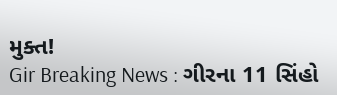મુક્ત!
Gir Breaking News : ગીરના 11 સિંહો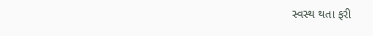સ્વસ્થ થતા ફરી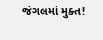જંગલમાં મુક્ત!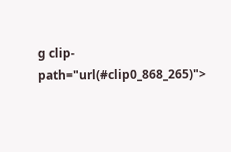g clip-path="url(#clip0_868_265)">